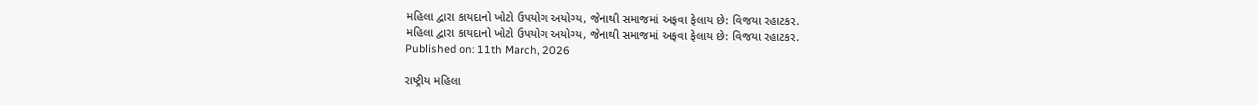મહિલા દ્વારા કાયદાનો ખોટો ઉપયોગ અયોગ્ય, જેનાથી સમાજમાં અફવા ફેલાય છે: વિજયા રહાટકર.
મહિલા દ્વારા કાયદાનો ખોટો ઉપયોગ અયોગ્ય, જેનાથી સમાજમાં અફવા ફેલાય છે: વિજયા રહાટકર.
Published on: 11th March, 2026

રાષ્ટ્રીય મહિલા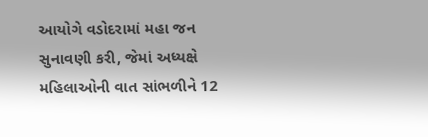આયોગે વડોદરામાં મહા જન સુનાવણી કરી, જેમાં અધ્યક્ષે મહિલાઓની વાત સાંભળીને 12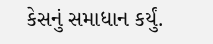કેસનું સમાધાન કર્યું.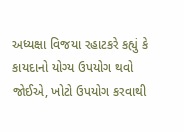અધ્યક્ષા વિજયા રહાટકરે કહ્યું કે કાયદાનો યોગ્ય ઉપયોગ થવો જોઈએ, ખોટો ઉપયોગ કરવાથી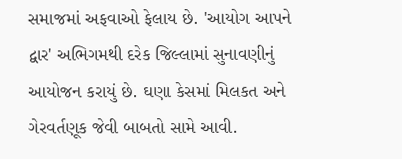સમાજમાં અફવાઓ ફેલાય છે. 'આયોગ આપને દ્વાર' અભિગમથી દરેક જિલ્લામાં સુનાવણીનું આયોજન કરાયું છે. ઘણા કેસમાં મિલકત અને ગેરવર્તણૂક જેવી બાબતો સામે આવી.